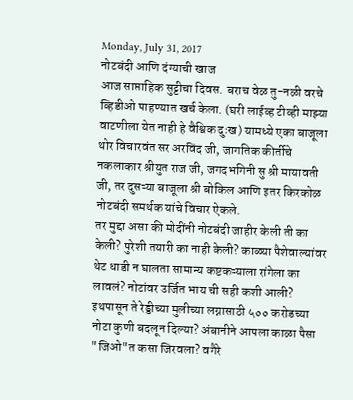Monday, July 31, 2017
नोटबंदी आणि दंग्याची खाज
आज साप्ताहिक सुट्टीचा दिवस. बराच वेळ तु-नळी वरचे व्हिडीओ पाहण्यात खर्च केला. (घरी लाईव्ह टीव्ही माझ्या वाटणीला येत नाही हे वैश्विक दुःख) यामध्ये एका बाजूला थोर विचारवंत सर अरविंद जी, जागतिक कीर्तीचे नकलाकार श्रीयुत राज जी, जगदभगिनी सु श्री मायावती जी, तर दुसऱ्या बाजूला श्री बोकिल आणि इतर किरकोळ नोटबंदी समर्थक यांचे विचार ऐकले.
तर मुद्दा असा की मोदींनी नोटबंदी जाहीर केली ती का केली? पुरेशी तयारी का नाही केली? काळ्या पैशेवाल्यांवर थेट धाडी न घालता सामान्य कष्टकऱ्याला रांगेला का लावलं? नोटांवर उर्जित भाय ची सही कशी आली? इथपासून ते रेड्डीच्या मुलीच्या लग्नासाठी ५०० करोडच्या नोटा कुणी बदलून दिल्या? अंबानीने आपला काळा पैसा "जिओ"त कसा जिरवला? वगैरे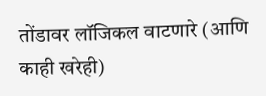तोंडावर लॉजिकल वाटणारे (आणि काही खरेही)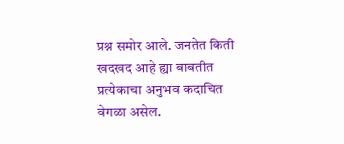प्रश्न समोर आले. जनतेत किती खदखद आहे ह्या बाबतीत प्रत्येकाचा अनुभव कदाचित वेगळा असेल.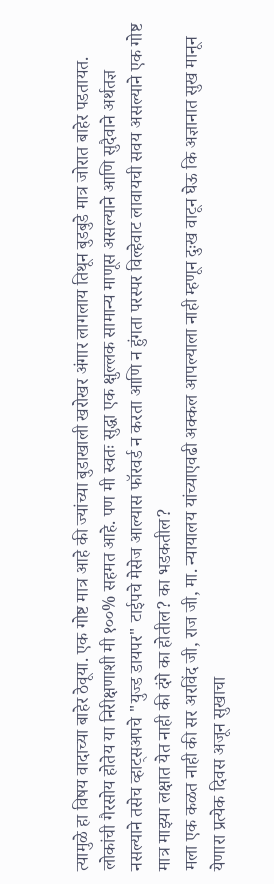त्यामुळे हा विषय वादाच्या बाहेर ठेवूया. एक गोष्ट मात्र आहे की ज्यांच्या बुडाखाली खरोखर अंगार लागलाय तिथून बुडबुडे मात्र जोरात बाहेर पडतायत.
लोकांची गैरसोय होतेय या निरीक्षणाशी मी १००% सहमत आहे. पण मी स्वतः सुद्धा एक क्षुल्लक सामान्य माणूस असल्याने आणि सुदैवाने अर्थतज्ञ नसल्याने तसेच व्हाट्सअपचे "युज्ड डायपर" टाईपचे मेसेज आल्यास फॉरवर्ड न करता आणि न हुंगता परस्पर विल्हेवाट लावायची सवय असल्याने एक गोष्ट मात्र माझ्या लक्षात येत नाही की दंगे का होतील? का भडकतील?
मला एक कळत नाही की सर अरविंद जी, राज जी, मा. न्यायालय यांच्याएवढी अक्कल आपल्याला नाही म्हणून दुःख वाटून घेऊ कि अज्ञानात सुख मानून येणारा प्रत्येक दिवस अजून सुखाचा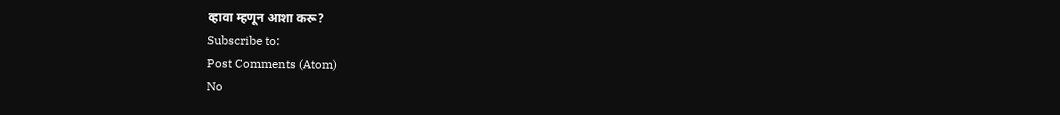व्हावा म्हणून आशा करू?
Subscribe to:
Post Comments (Atom)
No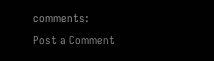comments:
Post a Comment